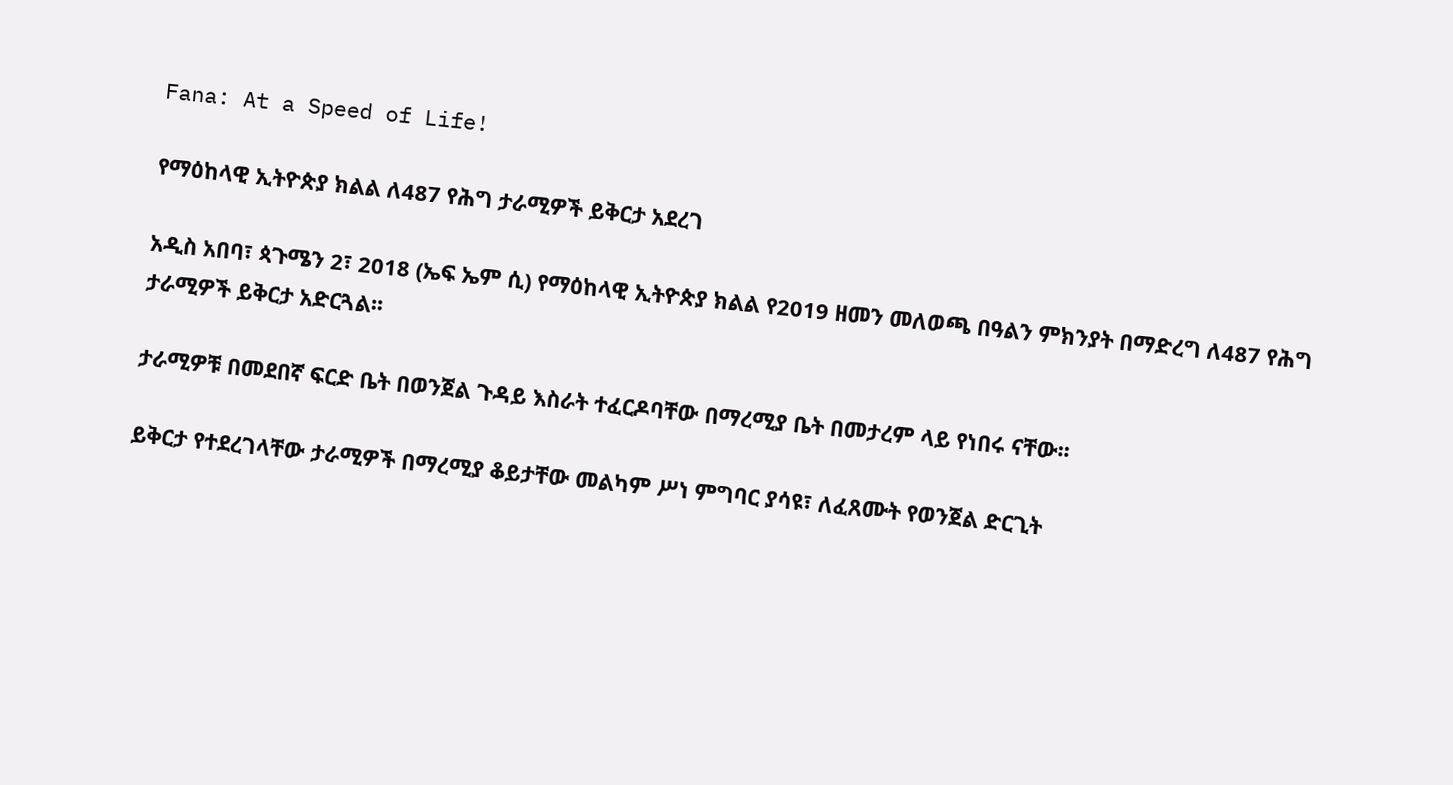Fana: At a Speed of Life!

የማዕከላዊ ኢትዮጵያ ክልል ለ487 የሕግ ታራሚዎች ይቅርታ አደረገ

አዲስ አበባ፣ ጳጉሜን 2፣ 2018 (ኤፍ ኤም ሲ) የማዕከላዊ ኢትዮጵያ ክልል የ2019 ዘመን መለወጫ በዓልን ምክንያት በማድረግ ለ487 የሕግ ታራሚዎች ይቅርታ አድርጓል፡፡

ታራሚዎቹ በመደበኛ ፍርድ ቤት በወንጀል ጉዳይ እስራት ተፈርዶባቸው በማረሚያ ቤት በመታረም ላይ የነበሩ ናቸው፡፡

ይቅርታ የተደረገላቸው ታራሚዎች በማረሚያ ቆይታቸው መልካም ሥነ ምግባር ያሳዩ፣ ለፈጸሙት የወንጀል ድርጊት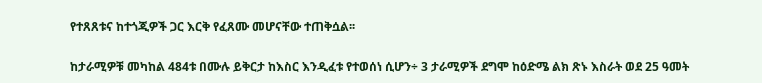የተጸጸቱና ከተጎጂዎች ጋር እርቅ የፈጸሙ መሆናቸው ተጠቅሷል፡፡

ከታራሚዎቹ መካከል 484ቱ በሙሉ ይቅርታ ከእስር እንዲፈቱ የተወሰነ ሲሆን÷ 3 ታራሚዎች ደግሞ ከዕድሜ ልክ ጽኑ እስራት ወደ 25 ዓመት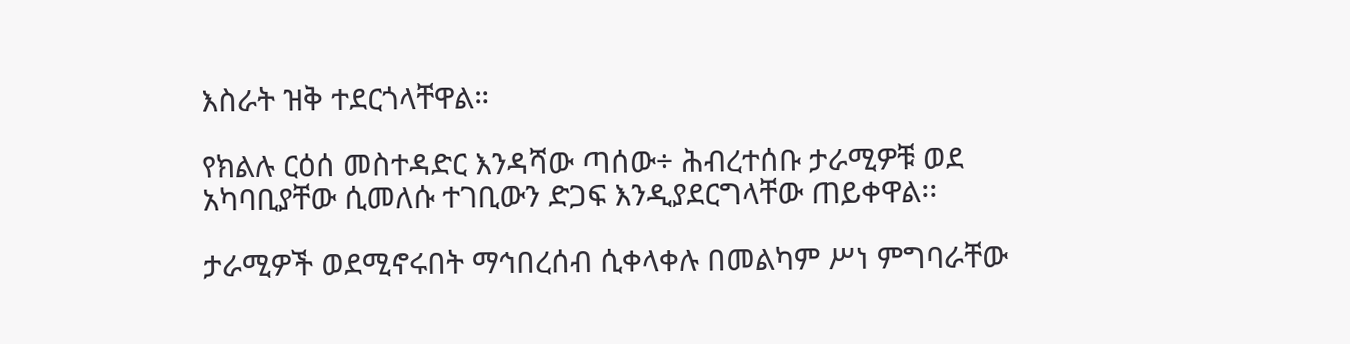እስራት ዝቅ ተደርጎላቸዋል።

የክልሉ ርዕሰ መስተዳድር እንዳሻው ጣሰው÷ ሕብረተሰቡ ታራሚዎቹ ወደ አካባቢያቸው ሲመለሱ ተገቢውን ድጋፍ እንዲያደርግላቸው ጠይቀዋል፡፡

ታራሚዎች ወደሚኖሩበት ማኅበረሰብ ሲቀላቀሉ በመልካም ሥነ ምግባራቸው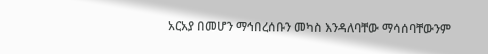አርአያ በመሆን ማኅበረሰቡን መካስ እንዳለባቸው ማሳሰባቸውንም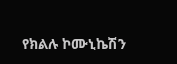የክልሉ ኮሙኒኬሽን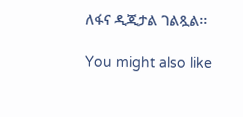ለፋና ዲጂታል ገልጿል፡፡

You might also like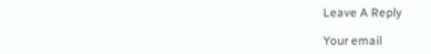Leave A Reply

Your email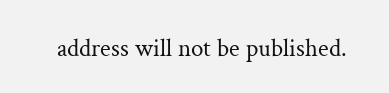address will not be published.